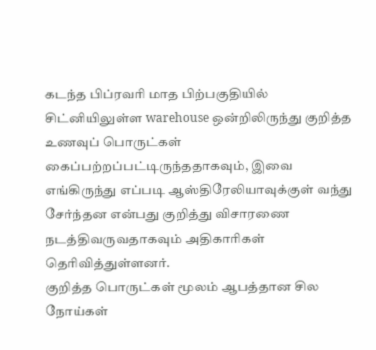கடந்த பிப்ரவரி மாத பிற்பகுதியில் சிட்னியிலுள்ள warehouse ஒன்றிலிருந்து குறித்த உணவுப் பொருட்கள் கைப்பற்றப்பட்டிருந்ததாகவும், இவை எங்கிருந்து எப்படி ஆஸ்திரேலியாவுக்குள் வந்து சேர்ந்தன என்பது குறித்து விசாரணை நடத்திவருவதாகவும் அதிகாரிகள் தெரிவித்துள்ளனர்.
குறித்த பொருட்கள் மூலம் ஆபத்தான சில நோய்கள்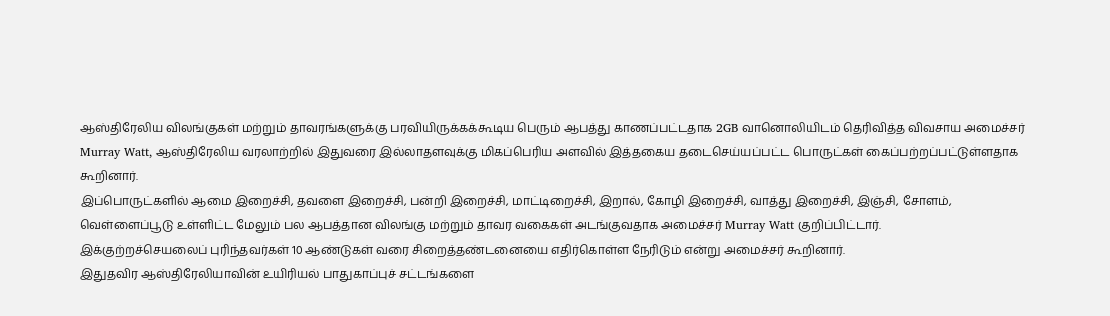ஆஸ்திரேலிய விலங்குகள் மற்றும் தாவரங்களுக்கு பரவியிருக்கக்கூடிய பெரும் ஆபத்து காணப்பட்டதாக 2GB வானொலியிடம் தெரிவித்த விவசாய அமைச்சர் Murray Watt, ஆஸ்திரேலிய வரலாற்றில் இதுவரை இல்லாதளவுக்கு மிகப்பெரிய அளவில் இத்தகைய தடைசெய்யப்பட்ட பொருட்கள் கைப்பற்றப்பட்டுள்ளதாக கூறினார்.
இப்பொருட்களில் ஆமை இறைச்சி, தவளை இறைச்சி, பன்றி இறைச்சி, மாட்டிறைச்சி, இறால், கோழி இறைச்சி, வாத்து இறைச்சி, இஞ்சி, சோளம், வெள்ளைப்பூடு உள்ளிட்ட மேலும் பல ஆபத்தான விலங்கு மற்றும் தாவர வகைகள் அடங்குவதாக அமைச்சர் Murray Watt குறிப்பிட்டார்.
இக்குற்றச்செயலைப் புரிந்தவர்கள் 10 ஆண்டுகள் வரை சிறைத்தண்டனையை எதிர்கொள்ள நேரிடும் என்று அமைச்சர் கூறினார்.
இதுதவிர ஆஸ்திரேலியாவின் உயிரியல் பாதுகாப்புச் சட்டங்களை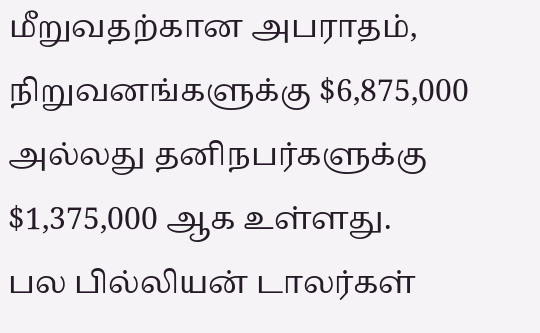மீறுவதற்கான அபராதம், நிறுவனங்களுக்கு $6,875,000 அல்லது தனிநபர்களுக்கு $1,375,000 ஆக உள்ளது.
பல பில்லியன் டாலர்கள்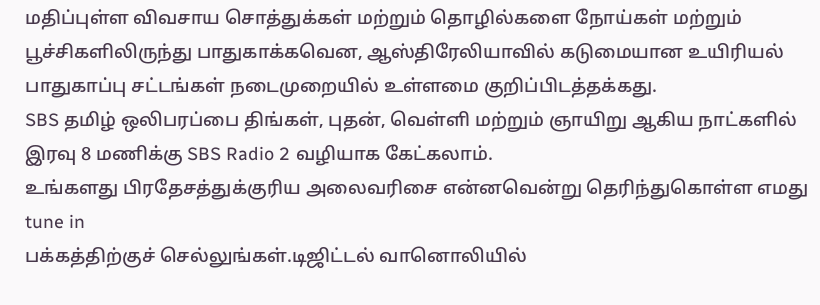மதிப்புள்ள விவசாய சொத்துக்கள் மற்றும் தொழில்களை நோய்கள் மற்றும் பூச்சிகளிலிருந்து பாதுகாக்கவென, ஆஸ்திரேலியாவில் கடுமையான உயிரியல் பாதுகாப்பு சட்டங்கள் நடைமுறையில் உள்ளமை குறிப்பிடத்தக்கது.
SBS தமிழ் ஒலிபரப்பை திங்கள், புதன், வெள்ளி மற்றும் ஞாயிறு ஆகிய நாட்களில் இரவு 8 மணிக்கு SBS Radio 2 வழியாக கேட்கலாம்.
உங்களது பிரதேசத்துக்குரிய அலைவரிசை என்னவென்று தெரிந்துகொள்ள எமது tune in
பக்கத்திற்குச் செல்லுங்கள்.டிஜிட்டல் வானொலியில்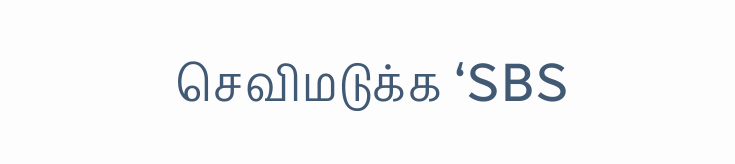செவிமடுக்க ‘SBS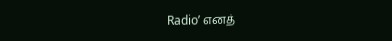Radio’ எனத்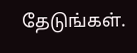தேடுங்கள்.